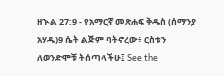ዘኍል 27:9 - የአማርኛ መጽሐፍ ቅዱስ (ሰማንያ አሃዱ)9 ሴት ልጅም ባትኖረው፥ ርስቱን ለወንድሞቹ ትሰጣላችሁ፤ See the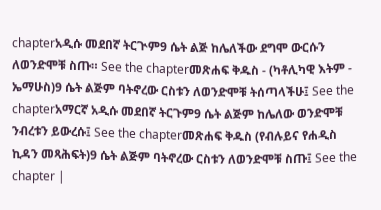chapterአዲሱ መደበኛ ትርጒም9 ሴት ልጅ ከሌለችው ደግሞ ውርሱን ለወንድሞቹ ስጡ። See the chapterመጽሐፍ ቅዱስ - (ካቶሊካዊ እትም - ኤማሁስ)9 ሴት ልጅም ባትኖረው ርስቱን ለወንድሞቹ ትሰጣላችሁ፤ See the chapterአማርኛ አዲሱ መደበኛ ትርጉም9 ሴት ልጅም ከሌለው ወንድሞቹ ንብረቱን ይውረሱ፤ See the chapterመጽሐፍ ቅዱስ (የብሉይና የሐዲስ ኪዳን መጻሕፍት)9 ሴት ልጅም ባትኖረው ርስቱን ለወንድሞቹ ስጡ፤ See the chapter |